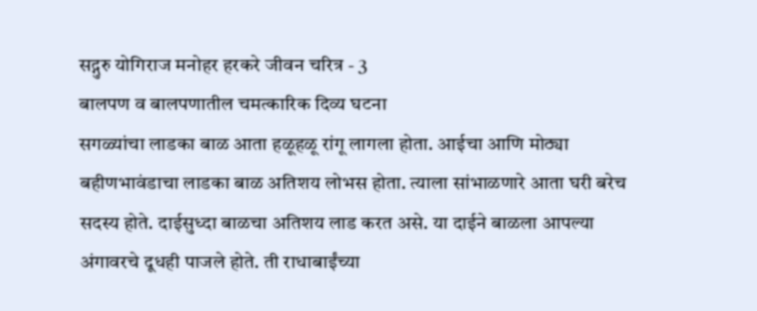सद्गुरु योगिराज मनोहर हरकरे जीवन चरित्र - 3
बालपण व बालपणातील चमत्कारिक दिव्य घटना
सगळ्यांचा लाडका बाळ आता हळूहळू रांगू लागला होता. आईचा आणि मोठ्या बहीणभावंडाचा लाडका बाळ अतिशय लोभस होता. त्याला सांभाळणारे आता घरी बरेच सदस्य होते. दाईसुध्दा बाळचा अतिशय लाड करत असे. या दाईने बाळला आपल्या अंगावरचे दूधही पाजले होते. ती राधाबाईंच्या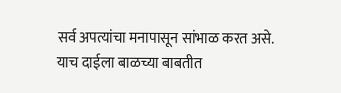सर्व अपत्यांचा मनापासून सांभाळ करत असे. याच दाईला बाळच्या बाबतीत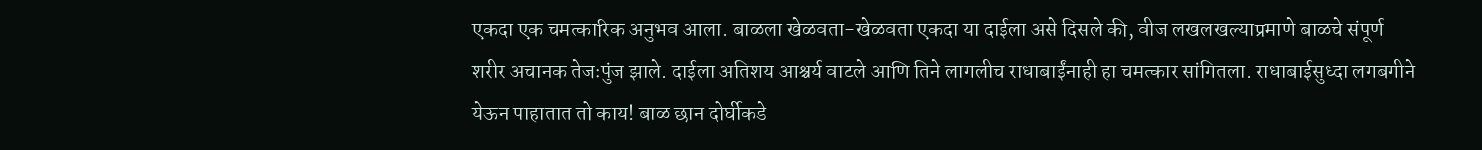एकदा एक चमत्कारिक अनुभव आला. बाळला खेळवता-खेळवता एकदा या दाईला असे दिसले की, वीज लखलखल्याप्रमाणे बाळचे संपूर्ण शरीर अचानक तेजःपुंज झाले. दाईला अतिशय आश्चर्य वाटले आणि तिने लागलीच राधाबाईंनाही हा चमत्कार सांगितला. राधाबाईसुध्दा लगबगीने येऊन पाहातात तो काय! बाळ छान दोर्घीकडे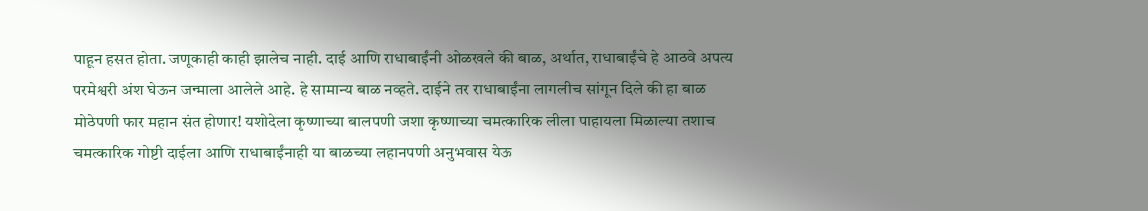पाहून हसत होता. जणूकाही काही झालेच नाही. दाई आणि राधाबाईंनी ओळखले की बाळ, अर्थात, राधाबाईंचे हे आठवे अपत्य परमेश्वरी अंश घेऊन जन्माला आलेले आहे. हे सामान्य बाळ नव्हते. दाईने तर राधाबाईंना लागलीच सांगून दिले की हा बाळ मोठेपणी फार महान संत होणार! यशोदेला कृष्णाच्या बालपणी जशा कृष्णाच्या चमत्कारिक लीला पाहायला मिळाल्या तशाच चमत्कारिक गोष्टी दाईला आणि राधाबाईंनाही या बाळच्या लहानपणी अनुभवास येऊ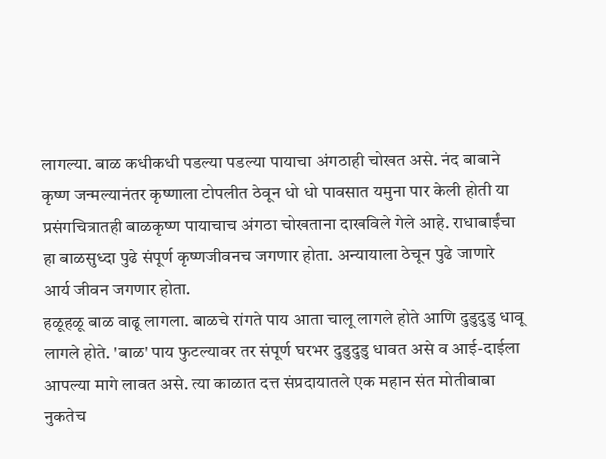लागल्या. बाळ कधीकधी पडल्या पडल्या पायाचा अंगठाही चोखत असे. नंद बाबाने कृष्ण जन्मल्यानंतर कृष्णाला टोपलीत ठेवून धो धो पावसात यमुना पार केली होती या प्रसंगचित्रातही बाळकृष्ण पायाचाच अंगठा चोखताना दाखविले गेले आहे. राधाबाईंचा हा बाळसुध्दा पुढे संपूर्ण कृष्णजीवनच जगणार होता. अन्यायाला ठेचून पुढे जाणारे आर्य जीवन जगणार होता.
हळूहळू बाळ वाढू लागला. बाळचे रांगते पाय आता चालू लागले होते आणि दुडुदुडु धावू लागले होते. 'बाळ' पाय फुटल्यावर तर संपूर्ण घरभर दुडुदुडु धावत असे व आई-दाईला आपल्या मागे लावत असे. त्या काळात दत्त संप्रदायातले एक महान संत मोतीबाबा नुकतेच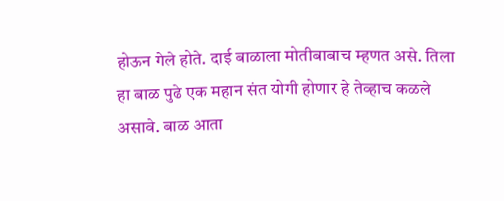होऊन गेले होते. दाई बाळाला मोतीबाबाच म्हणत असे. तिला हा बाळ पुढे एक महान संत योगी होणार हे तेव्हाच कळले असावे. बाळ आता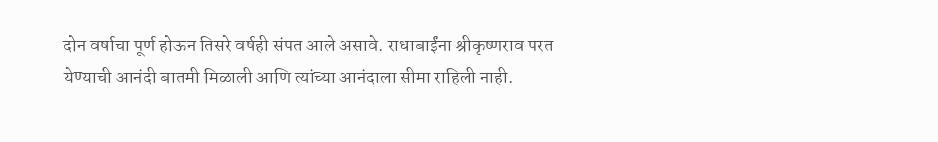दोन वर्षाचा पूर्ण होऊन तिसरे वर्षही संपत आले असावे. राधाबाईंना श्रीकृष्णराव परत येण्याची आनंदी बातमी मिळाली आणि त्यांच्या आनंदाला सीमा राहिली नाही.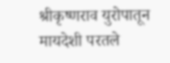श्रीकृष्णराव युरोपातून मायदेशी परतले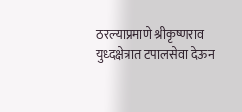ठरल्याप्रमाणे श्रीकृष्णराव युध्दक्षेत्रात टपालसेवा देऊन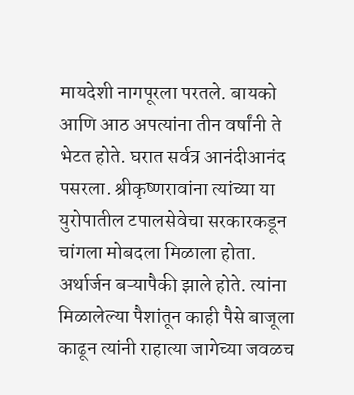मायदेशी नागपूरला परतले. बायको आणि आठ अपत्यांना तीन वर्षांनी ते भेटत होते. घरात सर्वत्र आनंदीआनंद पसरला. श्रीकृष्णरावांना त्यांच्या या युरोपातील टपालसेवेचा सरकारकडून चांगला मोबदला मिळाला होता. अर्थार्जन बऱ्यापैकी झाले होते. त्यांना मिळालेल्या पैशांतून काही पैसे बाजूला काढून त्यांनी राहात्या जागेच्या जवळच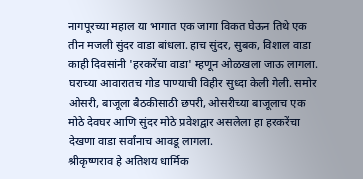नागपूरच्या महाल या भागात एक जागा विकत घेऊन तिथे एक तीन मजली सुंदर वाडा बांधला. हाच सुंदर, सुबक, विशाल वाडा काही दिवसांनी 'हरकरेंचा वाडा' म्हणून ओळखला जाऊ लागला. घराच्या आवारातच गोड पाण्याची विहीर सुध्दा केली गेली. समोर ओसरी, बाजूला बैठकीसाठी छपरी, ओसरीच्या बाजूलाच एक मोठे देवघर आणि सुंदर मोठे प्रवेशद्वार असलेला हा हरकरेंचा देखणा वाडा सर्वांनाच आवडू लागला.
श्रीकृष्णराव हे अतिशय धार्मिक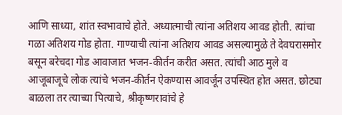आणि साध्या, शांत स्वभावाचे होते. अध्यात्माची त्यांना अतिशय आवड होती. त्यांचा गळा अतिशय गोड होता. गाण्याची त्यांना अतिशय आवड असल्यामुळे ते देवघरासमोर बसून बरेचदा गोड आवाजात भजन-कीर्तन करीत असत. त्यांची आठ मुले व आजूबाजूचे लोक त्यांचे भजन-कीर्तन ऐकण्यास आवर्जून उपस्थित होत असत. छोट्या बाळला तर त्याच्या पित्याचे, श्रीकृष्णरावांचे हे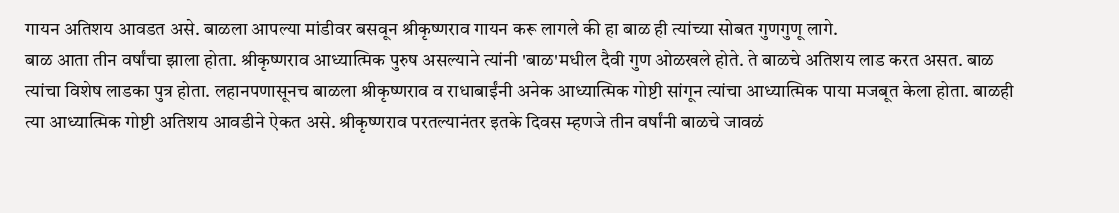गायन अतिशय आवडत असे. बाळला आपल्या मांडीवर बसवून श्रीकृष्णराव गायन करू लागले की हा बाळ ही त्यांच्या सोबत गुणगुणू लागे.
बाळ आता तीन वर्षांचा झाला होता. श्रीकृष्णराव आध्यात्मिक पुरुष असल्याने त्यांनी 'बाळ'मधील दैवी गुण ओळखले होते. ते बाळचे अतिशय लाड करत असत. बाळ त्यांचा विशेष लाडका पुत्र होता. लहानपणासूनच बाळला श्रीकृष्णराव व राधाबाईंनी अनेक आध्यात्मिक गोष्टी सांगून त्यांचा आध्यात्मिक पाया मजबूत केला होता. बाळही त्या आध्यात्मिक गोष्टी अतिशय आवडीने ऐकत असे. श्रीकृष्णराव परतल्यानंतर इतके दिवस म्हणजे तीन वर्षांनी बाळचे जावळं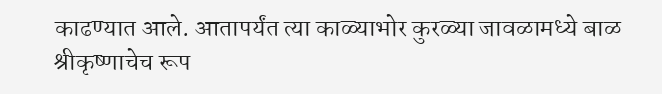काढण्यात आले. आतापर्यंत त्या काळ्याभोर कुरळ्या जावळामध्ये बाळ श्रीकृष्णाचेच रूप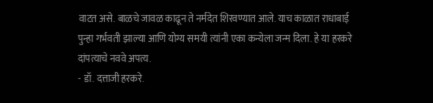वाटत असे. बाळचे जावळ काढून ते नर्मदेत शिरवण्यात आले. याच काळात राधाबाई पुन्हा गर्भवती झाल्या आणि योग्य समयी त्यांनी एका कन्येला जन्म दिला. हे या हरकरे दांपत्याचे नववे अपत्य.
- डॉ. दत्ताजी हरकरे.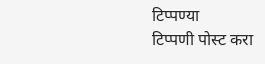टिप्पण्या
टिप्पणी पोस्ट करा